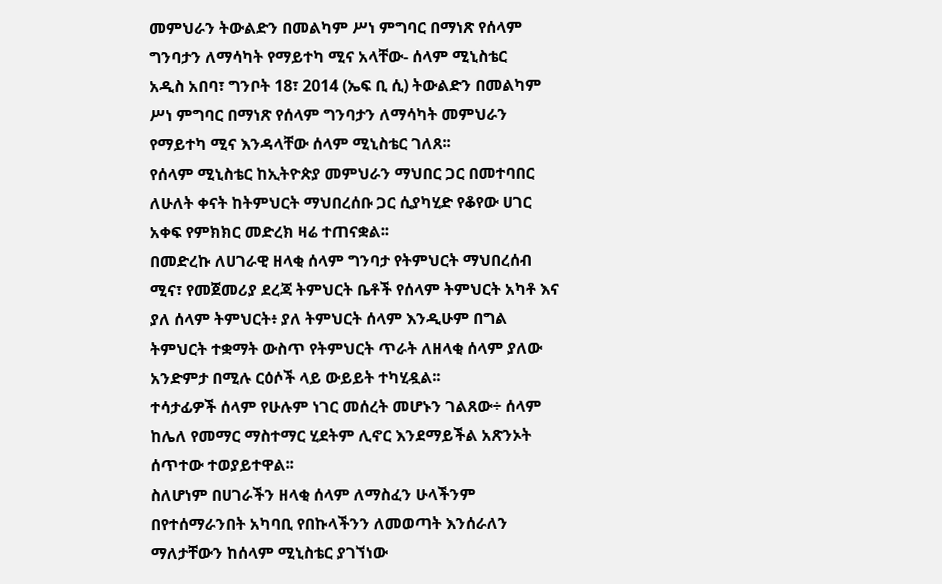መምህራን ትውልድን በመልካም ሥነ ምግባር በማነጽ የሰላም ግንባታን ለማሳካት የማይተካ ሚና አላቸው- ሰላም ሚኒስቴር
አዲስ አበባ፣ ግንቦት 18፣ 2014 (ኤፍ ቢ ሲ) ትውልድን በመልካም ሥነ ምግባር በማነጽ የሰላም ግንባታን ለማሳካት መምህራን የማይተካ ሚና እንዳላቸው ሰላም ሚኒስቴር ገለጸ፡፡
የሰላም ሚኒስቴር ከኢትዮጵያ መምህራን ማህበር ጋር በመተባበር ለሁለት ቀናት ከትምህርት ማህበረሰቡ ጋር ሲያካሂድ የቆየው ሀገር አቀፍ የምክክር መድረክ ዛሬ ተጠናቋል፡፡
በመድረኩ ለሀገራዊ ዘላቂ ሰላም ግንባታ የትምህርት ማህበረሰብ ሚና፣ የመጀመሪያ ደረጃ ትምህርት ቤቶች የሰላም ትምህርት አካቶ እና ያለ ሰላም ትምህርት፥ ያለ ትምህርት ሰላም እንዲሁም በግል ትምህርት ተቋማት ውስጥ የትምህርት ጥራት ለዘላቂ ሰላም ያለው አንድምታ በሚሉ ርዕሶች ላይ ውይይት ተካሂዷል፡፡
ተሳታፊዎች ሰላም የሁሉም ነገር መሰረት መሆኑን ገልጸው÷ ሰላም ከሌለ የመማር ማስተማር ሂደትም ሊኖር እንደማይችል አጽንኦት ሰጥተው ተወያይተዋል፡፡
ስለሆነም በሀገራችን ዘላቂ ሰላም ለማስፈን ሁላችንም በየተሰማራንበት አካባቢ የበኩላችንን ለመወጣት እንሰራለን ማለታቸውን ከሰላም ሚኒስቴር ያገኘነው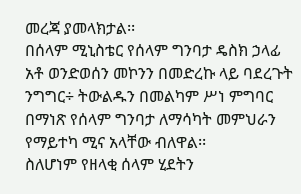መረጃ ያመላክታል፡፡
በሰላም ሚኒስቴር የሰላም ግንባታ ዴስክ ኃላፊ አቶ ወንድወሰን መኮንን በመድረኩ ላይ ባደረጉት ንግግር÷ ትውልዱን በመልካም ሥነ ምግባር በማነጽ የሰላም ግንባታ ለማሳካት መምህራን የማይተካ ሚና አላቸው ብለዋል፡፡
ስለሆነም የዘላቂ ሰላም ሂደትን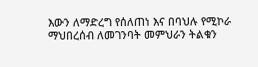እውን ለማድረግ የሰለጠነ እና በባህሉ የሚኮራ ማህበረሰብ ለመገንባት መምህራን ትልቁን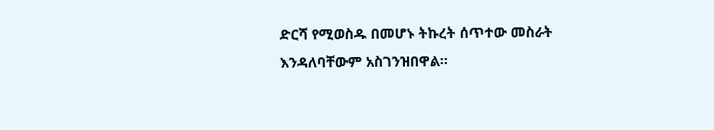ድርሻ የሚወስዱ በመሆኑ ትኩረት ሰጥተው መስራት እንዳለባቸውም አስገንዝበዋል፡፡